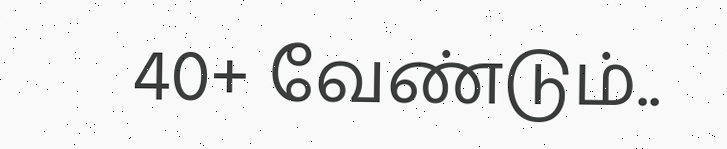40+ வேண்டும்..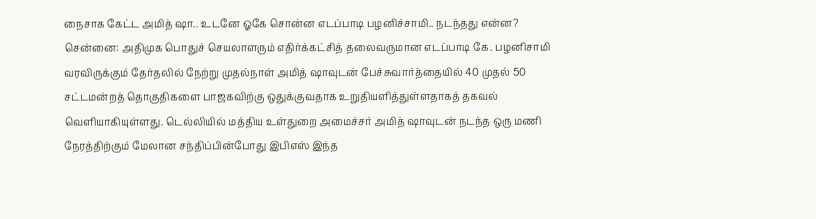நைசாக கேட்ட அமித் ஷா.. உடனே ஓகே சொன்ன எடப்பாடி பழனிச்சாமி.. நடந்தது என்ன?
சென்னை: அதிமுக பொதுச் செயலாளரும் எதிர்க்கட்சித் தலைவருமான எடப்பாடி கே. பழனிசாமி வரவிருக்கும் தேர்தலில் நேற்று முதல்நாள் அமித் ஷாவுடன் பேச்சுவார்த்தையில் 40 முதல் 50 சட்டமன்றத் தொகுதிகளை பாஜகவிற்கு ஒதுக்குவதாக உறுதியளித்துள்ளதாகத் தகவல் வெளியாகியுள்ளது. டெல்லியில் மத்திய உள்துறை அமைச்சர் அமித் ஷாவுடன் நடந்த ஒரு மணி நேரத்திற்கும் மேலான சந்திப்பின்போது இபிஎஸ் இந்த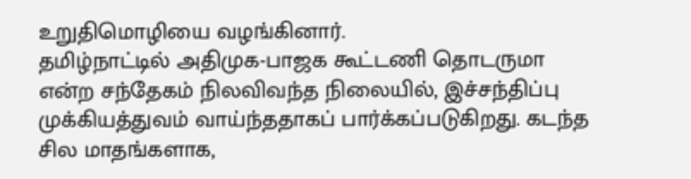உறுதிமொழியை வழங்கினார்.
தமிழ்நாட்டில் அதிமுக-பாஜக கூட்டணி தொடருமா என்ற சந்தேகம் நிலவிவந்த நிலையில், இச்சந்திப்பு முக்கியத்துவம் வாய்ந்ததாகப் பார்க்கப்படுகிறது. கடந்த சில மாதங்களாக,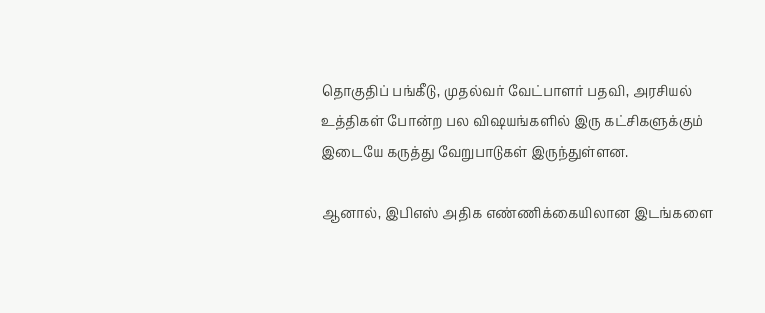தொகுதிப் பங்கீடு, முதல்வர் வேட்பாளர் பதவி, அரசியல் உத்திகள் போன்ற பல விஷயங்களில் இரு கட்சிகளுக்கும் இடையே கருத்து வேறுபாடுகள் இருந்துள்ளன.

ஆனால், இபிஎஸ் அதிக எண்ணிக்கையிலான இடங்களை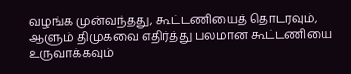வழங்க முன்வந்தது, கூட்டணியைத் தொடரவும், ஆளும் திமுகவை எதிர்த்து பலமான கூட்டணியை உருவாக்கவும்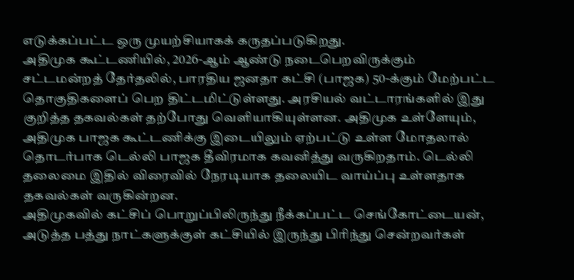எடுக்கப்பட்ட ஒரு முயற்சியாகக் கருதப்படுகிறது.
அதிமுக கூட்டணியில், 2026-ஆம் ஆண்டு நடைபெறவிருக்கும் சட்டமன்றத் தேர்தலில், பாரதிய ஜனதா கட்சி (பாஜக) 50-க்கும் மேற்பட்ட தொகுதிகளைப் பெற திட்டமிட்டுள்ளது. அரசியல் வட்டாரங்களில் இது குறித்த தகவல்கள் தற்போது வெளியாகியுள்ளன. அதிமுக உள்ளேயும், அதிமுக பாஜக கூட்டணிக்கு இடையிலும் ஏற்பட்டு உள்ள மோதலால் தொடர்பாக டெல்லி பாஜக தீவிரமாக கவனித்து வருகிறதாம். டெல்லி தலைமை இதில் விரைவில் நேரடியாக தலையிட வாய்ப்பு உள்ளதாக தகவல்கள் வருகின்றன.
அதிமுகவில் கட்சிப் பொறுப்பிலிருந்து நீக்கப்பட்ட செங்கோட்டையன், அடுத்த பத்து நாட்களுக்குள் கட்சியில் இருந்து பிரிந்து சென்றவர்கள்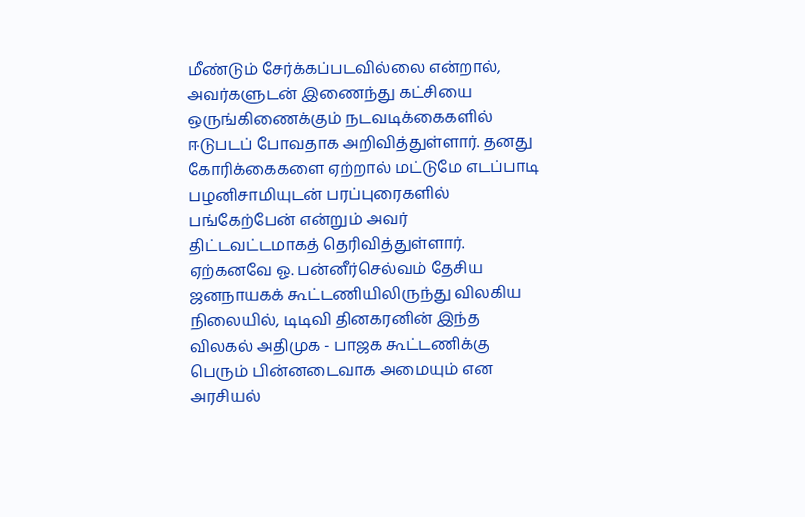மீண்டும் சேர்க்கப்படவில்லை என்றால், அவர்களுடன் இணைந்து கட்சியை ஒருங்கிணைக்கும் நடவடிக்கைகளில் ஈடுபடப் போவதாக அறிவித்துள்ளார். தனது கோரிக்கைகளை ஏற்றால் மட்டுமே எடப்பாடி பழனிசாமியுடன் பரப்புரைகளில் பங்கேற்பேன் என்றும் அவர் திட்டவட்டமாகத் தெரிவித்துள்ளார். ஏற்கனவே ஓ. பன்னீர்செல்வம் தேசிய ஜனநாயகக் கூட்டணியிலிருந்து விலகிய நிலையில், டிடிவி தினகரனின் இந்த விலகல் அதிமுக - பாஜக கூட்டணிக்கு பெரும் பின்னடைவாக அமையும் என அரசியல்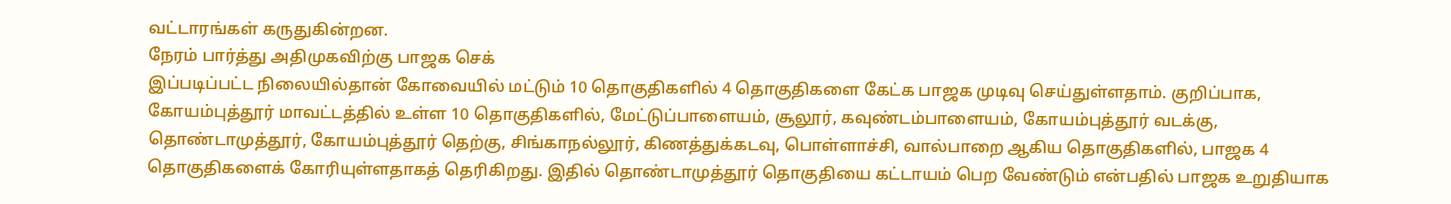வட்டாரங்கள் கருதுகின்றன.
நேரம் பார்த்து அதிமுகவிற்கு பாஜக செக்
இப்படிப்பட்ட நிலையில்தான் கோவையில் மட்டும் 10 தொகுதிகளில் 4 தொகுதிகளை கேட்க பாஜக முடிவு செய்துள்ளதாம். குறிப்பாக, கோயம்புத்தூர் மாவட்டத்தில் உள்ள 10 தொகுதிகளில், மேட்டுப்பாளையம், சூலூர், கவுண்டம்பாளையம், கோயம்புத்தூர் வடக்கு, தொண்டாமுத்தூர், கோயம்புத்தூர் தெற்கு, சிங்காநல்லூர், கிணத்துக்கடவு, பொள்ளாச்சி, வால்பாறை ஆகிய தொகுதிகளில், பாஜக 4 தொகுதிகளைக் கோரியுள்ளதாகத் தெரிகிறது. இதில் தொண்டாமுத்தூர் தொகுதியை கட்டாயம் பெற வேண்டும் என்பதில் பாஜக உறுதியாக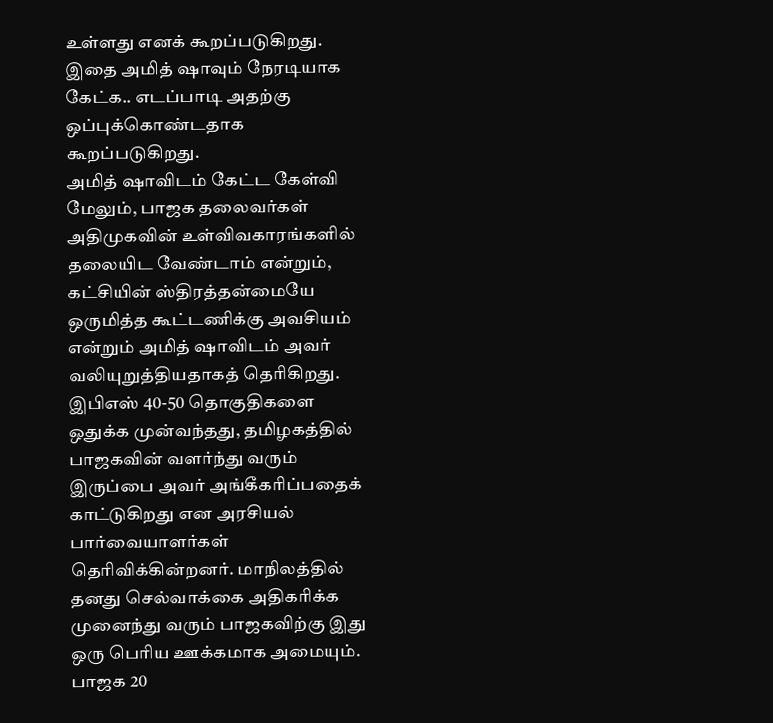உள்ளது எனக் கூறப்படுகிறது. இதை அமித் ஷாவும் நேரடியாக கேட்க.. எடப்பாடி அதற்கு ஒப்புக்கொண்டதாக கூறப்படுகிறது.
அமித் ஷாவிடம் கேட்ட கேள்வி
மேலும், பாஜக தலைவர்கள் அதிமுகவின் உள்விவகாரங்களில் தலையிட வேண்டாம் என்றும், கட்சியின் ஸ்திரத்தன்மையே ஒருமித்த கூட்டணிக்கு அவசியம் என்றும் அமித் ஷாவிடம் அவர் வலியுறுத்தியதாகத் தெரிகிறது.
இபிஎஸ் 40-50 தொகுதிகளை ஒதுக்க முன்வந்தது, தமிழகத்தில் பாஜகவின் வளர்ந்து வரும் இருப்பை அவர் அங்கீகரிப்பதைக் காட்டுகிறது என அரசியல் பார்வையாளர்கள் தெரிவிக்கின்றனர். மாநிலத்தில் தனது செல்வாக்கை அதிகரிக்க முனைந்து வரும் பாஜகவிற்கு இது ஒரு பெரிய ஊக்கமாக அமையும்.
பாஜக 20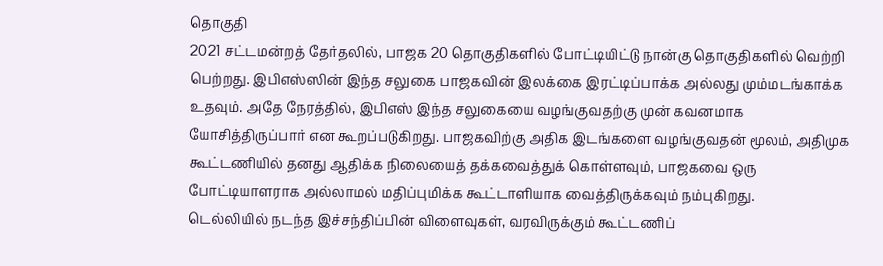தொகுதி
2021 சட்டமன்றத் தேர்தலில், பாஜக 20 தொகுதிகளில் போட்டியிட்டு நான்கு தொகுதிகளில் வெற்றி பெற்றது. இபிஎஸ்ஸின் இந்த சலுகை பாஜகவின் இலக்கை இரட்டிப்பாக்க அல்லது மும்மடங்காக்க உதவும். அதே நேரத்தில், இபிஎஸ் இந்த சலுகையை வழங்குவதற்கு முன் கவனமாக யோசித்திருப்பார் என கூறப்படுகிறது. பாஜகவிற்கு அதிக இடங்களை வழங்குவதன் மூலம், அதிமுக கூட்டணியில் தனது ஆதிக்க நிலையைத் தக்கவைத்துக் கொள்ளவும், பாஜகவை ஒரு போட்டியாளராக அல்லாமல் மதிப்புமிக்க கூட்டாளியாக வைத்திருக்கவும் நம்புகிறது.
டெல்லியில் நடந்த இச்சந்திப்பின் விளைவுகள், வரவிருக்கும் கூட்டணிப்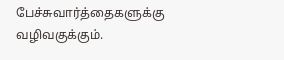பேச்சுவார்த்தைகளுக்கு வழிவகுக்கும்.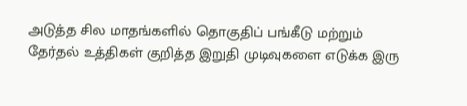அடுத்த சில மாதங்களில் தொகுதிப் பங்கீடு மற்றும் தேர்தல் உத்திகள் குறித்த இறுதி முடிவுகளை எடுக்க இரு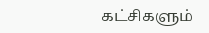கட்சிகளும்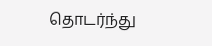தொடர்ந்து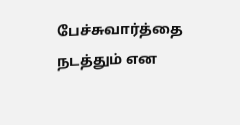பேச்சுவார்த்தை நடத்தும் என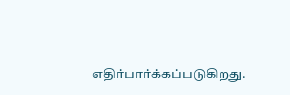எதிர்பார்க்கப்படுகிறது.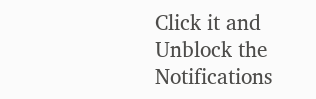Click it and Unblock the Notifications